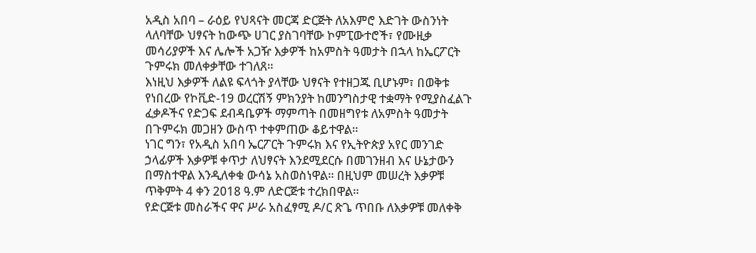አዲስ አበባ – ራዕይ የህጻናት መርጃ ድርጅት ለአእምሮ እድገት ውስንነት ላለባቸው ህፃናት ከውጭ ሀገር ያስገባቸው ኮምፒውተሮች፣ የሙዚቃ መሳሪያዎች እና ሌሎች አጋዥ እቃዎች ከአምስት ዓመታት በኋላ ከኤርፖርት ጉምሩክ መለቀቃቸው ተገለጸ።
እነዚህ እቃዎች ለልዩ ፍላጎት ያላቸው ህፃናት የተዘጋጁ ቢሆኑም፣ በወቅቱ የነበረው የኮቪድ-19 ወረርሽኝ ምክንያት ከመንግስታዊ ተቋማት የሚያስፈልጉ ፈቃዶችና የድጋፍ ደብዳቤዎች ማምጣት በመዘግየቱ ለአምስት ዓመታት በጉምሩክ መጋዘን ውስጥ ተቀምጠው ቆይተዋል።
ነገር ግን፣ የአዲስ አበባ ኤርፖርት ጉምሩክ እና የኢትዮጵያ አየር መንገድ ኃላፊዎች እቃዎቹ ቀጥታ ለህፃናት እንደሚደርሱ በመገንዘብ እና ሁኔታውን በማስተዋል እንዲለቀቁ ውሳኔ አስወስነዋል። በዚህም መሠረት እቃዎቹ ጥቅምት 4 ቀን 2018 ዓ.ም ለድርጅቱ ተረክበዋል።
የድርጅቱ መስራችና ዋና ሥራ አስፈፃሚ ዶ/ር ጽጌ ጥበቡ ለእቃዎቹ መለቀቅ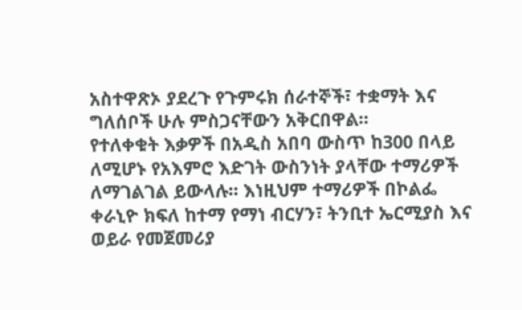አስተዋጽኦ ያደረጉ የጉምሩክ ሰራተኞች፣ ተቋማት እና ግለሰቦች ሁሉ ምስጋናቸውን አቅርበዋል።
የተለቀቁት እቃዎች በአዲስ አበባ ውስጥ ከ300 በላይ ለሚሆኑ የአእምሮ እድገት ውስንነት ያላቸው ተማሪዎች ለማገልገል ይውላሉ። እነዚህም ተማሪዎች በኮልፌ ቀራኒዮ ክፍለ ከተማ የማነ ብርሃን፣ ትንቢተ ኤርሚያስ እና ወይራ የመጀመሪያ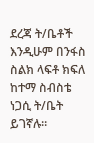ደረጃ ት/ቤቶች እንዲሁም በንፋስ ስልክ ላፍቶ ክፍለ ከተማ ስብስቴ ነጋሲ ት/ቤት ይገኛሉ።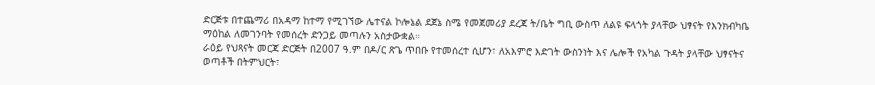ድርጅቱ በተጨማሪ በአዳማ ከተማ የሚገኘው ሌተናል ኮሎኔል ደጀኔ ስሜ የመጀመሪያ ደረጃ ት/ቤት ግቢ ውስጥ ለልዩ ፍላጎት ያላቸው ህፃናት የእንክብካቤ ማዕከል ለመገንባት የመሰረት ድንጋይ መጣሉን አስታውቋል።
ራዕይ የህጻናት መርጃ ድርጅት በ2007 ዓ.ም በዶ/ር ጽጌ ጥበቡ የተመሰረተ ሲሆን፣ ለአእምሮ እድገት ውስንነት እና ሌሎች የአካል ጉዳት ያላቸው ህፃናትና ወጣቶች በትምህርት፣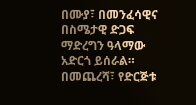በሙያ፣ በመንፈሳዊና በስሜታዊ ድጋፍ ማድረግን ዓላማው አድርጎ ይሰራል።
በመጨረሻ፣ የድርጅቱ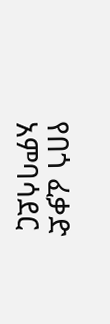የበጎ ፈቃድ አምባሳደር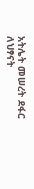አትሌት መሠረት ደፋር ለህፃናት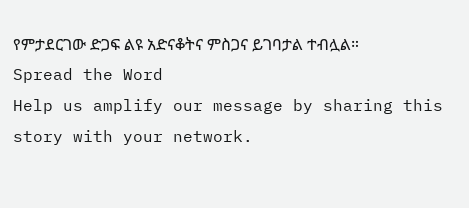የምታደርገው ድጋፍ ልዩ አድናቆትና ምስጋና ይገባታል ተብሏል።
Spread the Word
Help us amplify our message by sharing this story with your network.